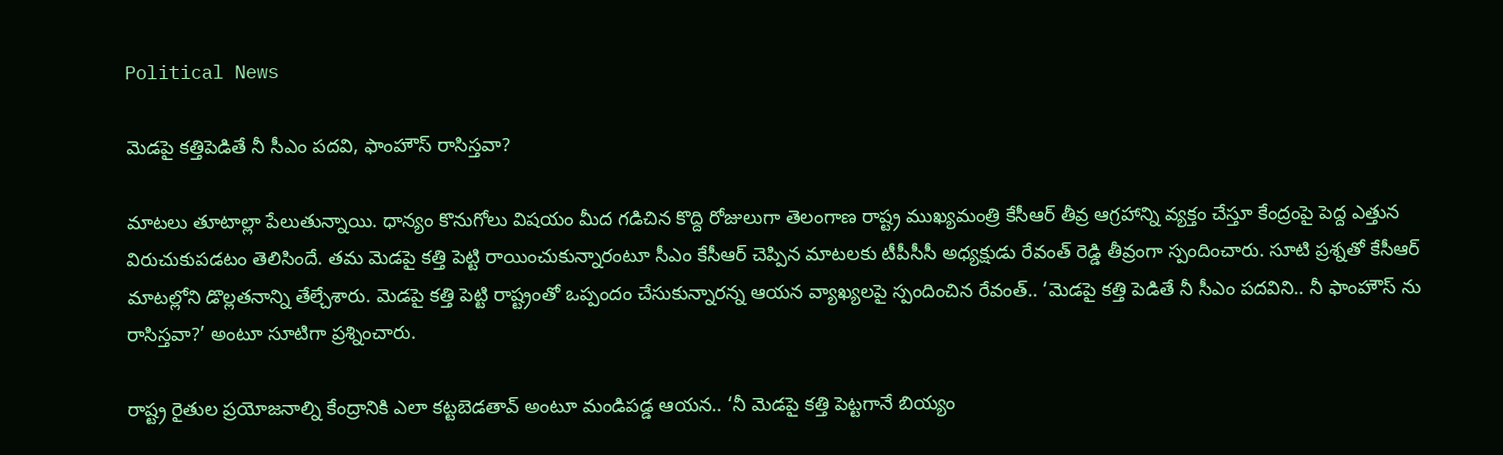Political News

మెడపై కత్తిపెడితే నీ సీఎం పదవి, ఫాంహౌస్‌ రాసిస్తవా?

మాటలు తూటాల్లా పేలుతున్నాయి. ధాన్యం కొనుగోలు విషయం మీద గడిచిన కొద్ది రోజులుగా తెలంగాణ రాష్ట్ర ముఖ్యమంత్రి కేసీఆర్ తీవ్ర ఆగ్రహాన్ని వ్యక్తం చేస్తూ కేంద్రంపై పెద్ద ఎత్తున విరుచుకుపడటం తెలిసిందే. తమ మెడపై కత్తి పెట్టి రాయించుకున్నారంటూ సీఎం కేసీఆర్ చెప్పిన మాటలకు టీపీసీసీ అధ్యక్షుడు రేవంత్ రెడ్డి తీవ్రంగా స్పందించారు. సూటి ప్రశ్నతో కేసీఆర్ మాటల్లోని డొల్లతనాన్ని తేల్చేశారు. మెడపై కత్తి పెట్టి రాష్ట్రంతో ఒప్పందం చేసుకున్నారన్న ఆయన వ్యాఖ్యలపై స్పందించిన రేవంత్.. ‘మెడపై కత్తి పెడితే నీ సీఎం పదవిని.. నీ ఫాంహౌస్ ను రాసిస్తవా?’ అంటూ సూటిగా ప్రశ్నించారు.

రాష్ట్ర రైతుల ప్రయోజనాల్ని కేంద్రానికి ఎలా కట్టబెడతావ్ అంటూ మండిపడ్డ ఆయన.. ‘నీ మెడపై కత్తి పెట్టగానే బియ్యం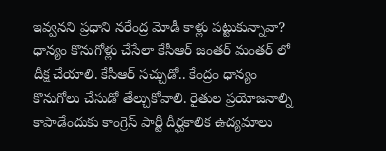ఇవ్వనని ప్రధాని నరేంద్ర మోడీ కాళ్లు పట్టుకున్నావా? ధాన్యం కొనుగోళ్లు చేసేలా కేసీఆర్ జంతర్ మంతర్ లో దీక్ష చేయాలి. కేసీఆర్ సచ్చుడో.. కేంద్రం ధాన్యం కొనుగోలు చేసుడో తేల్చుకోవాలి. రైతుల ప్రయోజనాల్ని కాపాడేందుకు కాంగ్రెస్ పార్టీ దీర్ఘకాలిక ఉద్యమాలు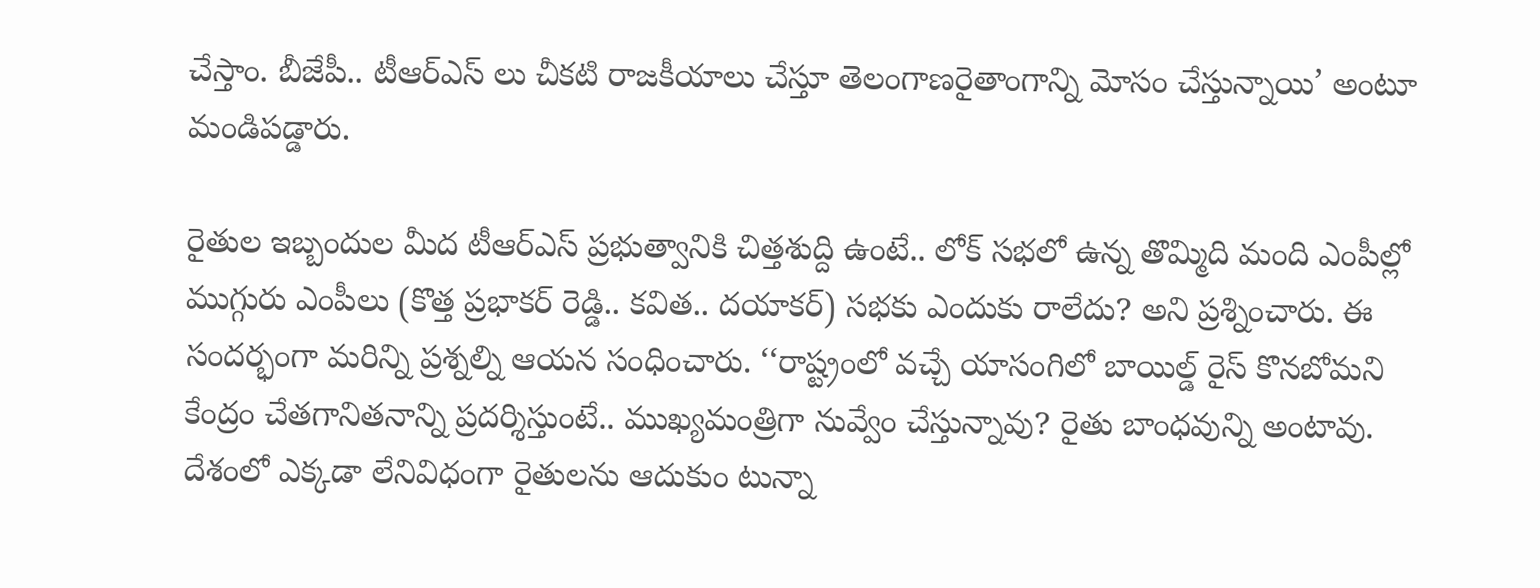చేస్తాం. బీజేపీ.. టీఆర్ఎస్ లు చీకటి రాజకీయాలు చేస్తూ తెలంగాణరైతాంగాన్ని మోసం చేస్తున్నాయి’ అంటూ మండిపడ్డారు.

రైతుల ఇబ్బందుల మీద టీఆర్ఎస్ ప్రభుత్వానికి చిత్తశుద్ది ఉంటే.. లోక్ సభలో ఉన్న తొమ్మిది మంది ఎంపీల్లో ముగ్గురు ఎంపీలు (కొత్త ప్రభాకర్ రెడ్డి.. కవిత.. దయాకర్) సభకు ఎందుకు రాలేదు? అని ప్రశ్నించారు. ఈ సందర్భంగా మరిన్ని ప్రశ్నల్ని ఆయన సంధించారు. ‘‘రాష్ట్రంలో వచ్చే యాసంగిలో బాయిల్డ్‌ రైస్‌ కొనబోమని కేంద్రం చేతగానితనాన్ని ప్రదర్శిస్తుంటే.. ముఖ్యమంత్రిగా నువ్వేం చేస్తున్నావు? రైతు బాంధవున్ని అంటావు. దేశంలో ఎక్కడా లేనివిధంగా రైతులను ఆదుకుం టున్నా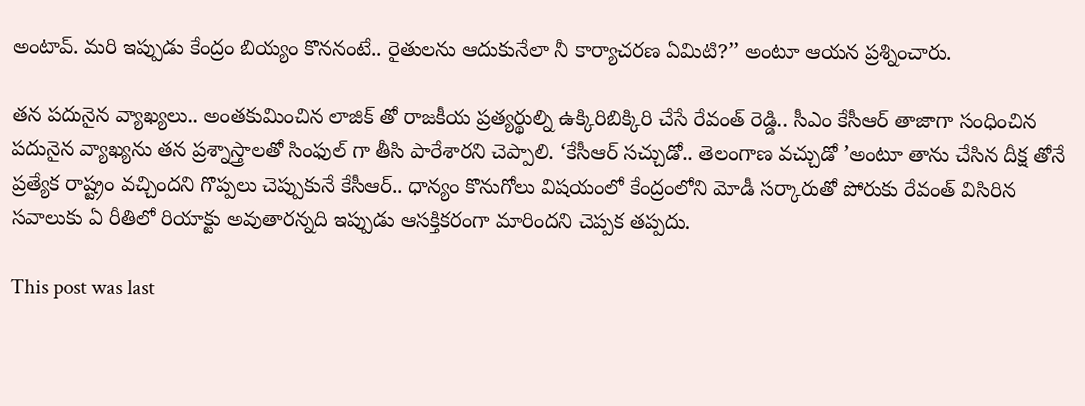అంటావ్‌. మరి ఇప్పుడు కేంద్రం బియ్యం కొననంటే.. రైతులను ఆదుకునేలా నీ కార్యాచరణ ఏమిటి?’’ అంటూ ఆయన ప్రశ్నించారు.

తన పదునైన వ్యాఖ్యలు.. అంతకుమించిన లాజిక్ తో రాజకీయ ప్రత్యర్థుల్ని ఉక్కిరిబిక్కిరి చేసే రేవంత్ రెడ్డి.. సీఎం కేసీఆర్ తాజాగా సంధించిన పదునైన వ్యాఖ్యను తన ప్రశ్నాస్త్రాలతో సింఫుల్ గా తీసి పారేశారని చెప్పాలి. ‘కేసీఆర్ సచ్చుడో.. తెలంగాణ వచ్చుడో ’అంటూ తాను చేసిన దీక్ష తోనే ప్రత్యేక రాష్ట్రం వచ్చిందని గొప్పలు చెప్పుకునే కేసీఆర్.. ధాన్యం కొనుగోలు విషయంలో కేంద్రంలోని మోడీ సర్కారుతో పోరుకు రేవంత్ విసిరిన సవాలుకు ఏ రీతిలో రియాక్టు అవుతారన్నది ఇప్పుడు ఆసక్తికరంగా మారిందని చెప్పక తప్పదు.

This post was last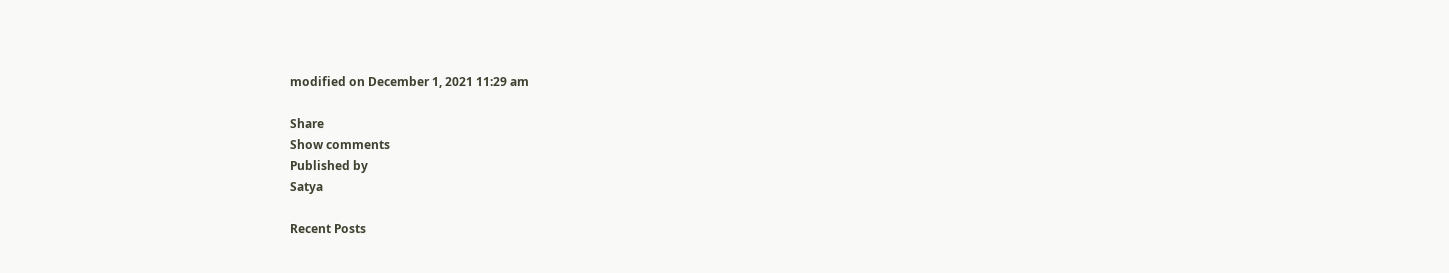modified on December 1, 2021 11:29 am

Share
Show comments
Published by
Satya

Recent Posts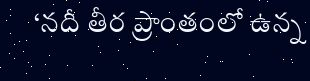‘నదీ తీర ప్రాంతంలో ఉన్న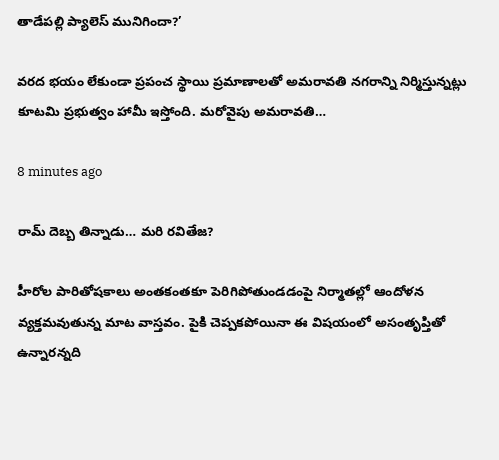తాడేపల్లి ప్యాలెస్ మునిగిందా?’

వరద భయం లేకుండా ప్రపంచ స్థాయి ప్రమాణాలతో అమరావతి నగరాన్ని నిర్మిస్తున్నట్లు కూటమి ప్రభుత్వం హామీ ఇస్తోంది. మరోవైపు అమరావతి…

8 minutes ago

రామ్ దెబ్బ తిన్నాడు… మరి రవితేజ?

హీరోల పారితోషకాలు అంతకంతకూ పెరిగిపోతుండడంపై నిర్మాతల్లో ఆందోళన వ్యక్తమవుతున్న మాట వాస్తవం. పైకి చెప్పకపోయినా ఈ విషయంలో అసంతృప్తితో ఉన్నారన్నది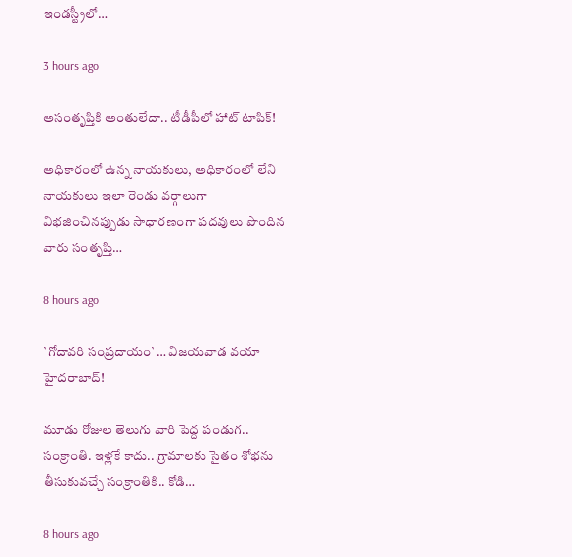ఇండస్ట్రీలో…

3 hours ago

అసంతృప్తికి అంతులేదా.. టీడీపీలో హాట్ టాపిక్!

అధికారంలో ఉన్న నాయకులు, అధికారంలో లేని నాయకులు ఇలా రెండు వర్గాలుగా విభజించినప్పుడు సాధారణంగా పదవులు పొందిన వారు సంతృప్తి…

8 hours ago

`గోదావ‌రి సంప్ర‌దాయం`… విజ‌య‌వాడ వ‌యా హైద‌రాబాద్‌!

మూడు రోజుల తెలుగు వారి పెద్ద పండుగ‌.. సంక్రాంతి. ఇళ్ల‌కే కాదు.. గ్రామాల‌కు సైతం శోభ‌ను తీసుకువ‌చ్చే సంక్రాంతికి.. కోడి…

8 hours ago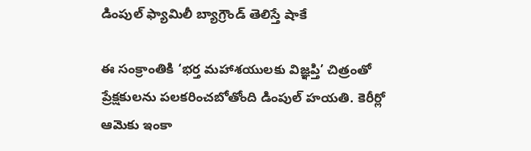డింపుల్ ఫ్యామిలీ బ్యాగ్రౌండ్ తెలిస్తే షాకే

ఈ సంక్రాంతికి ‘భర్త మహాశయులకు విజ్ఞప్తి’ చిత్రంతో ప్రేక్షకులను పలకరించబోతోంది డింపుల్ హయతి. కెరీర్లో ఆమెకు ఇంకా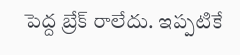పెద్ద బ్రేక్ రాలేదు. ఇప్పటికే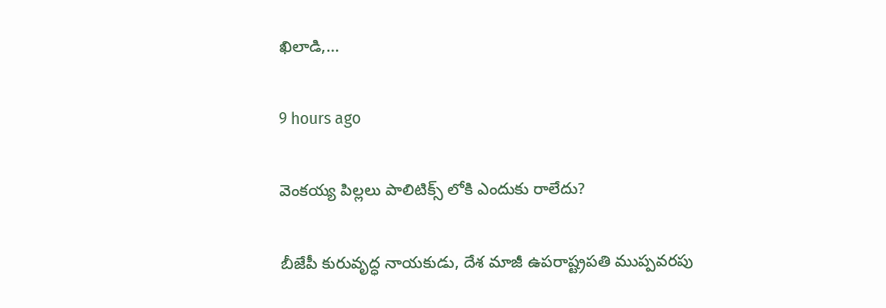ఖిలాడి,…

9 hours ago

వెంక‌య్య పిల్లలు పాలిటిక్స్ లోకి ఎందుకు రాలేదు?

బీజేపీ కురువృద్ధ నాయ‌కుడు, దేశ మాజీ ఉప‌రాష్ట్ర‌ప‌తి ముప్ప‌వ‌ర‌పు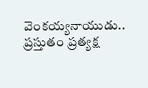వెంక‌య్య‌నాయుడు.. ప్ర‌స్తుతం ప్ర‌త్య‌క్ష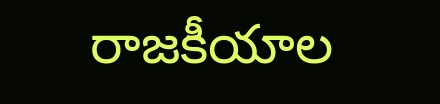రాజ‌కీయాల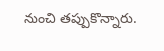నుంచి త‌ప్పుకొన్నారు.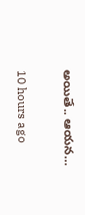అయితే.. ఆయ‌న…

10 hours ago